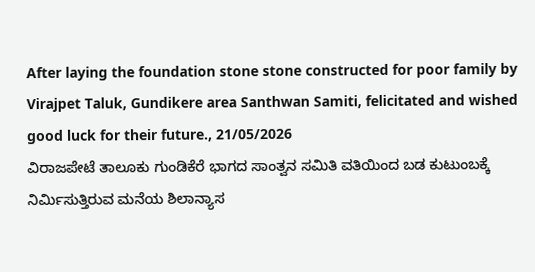After laying the foundation stone stone constructed for poor family by Virajpet Taluk, Gundikere area Santhwan Samiti, felicitated and wished good luck for their future., 21/05/2026
ವಿರಾಜಪೇಟೆ ತಾಲೂಕು ಗುಂಡಿಕೆರೆ ಭಾಗದ ಸಾಂತ್ವನ ಸಮಿತಿ ವತಿಯಿಂದ ಬಡ ಕುಟುಂಬಕ್ಕೆ ನಿರ್ಮಿಸುತ್ತಿರುವ ಮನೆಯ ಶಿಲಾನ್ಯಾಸ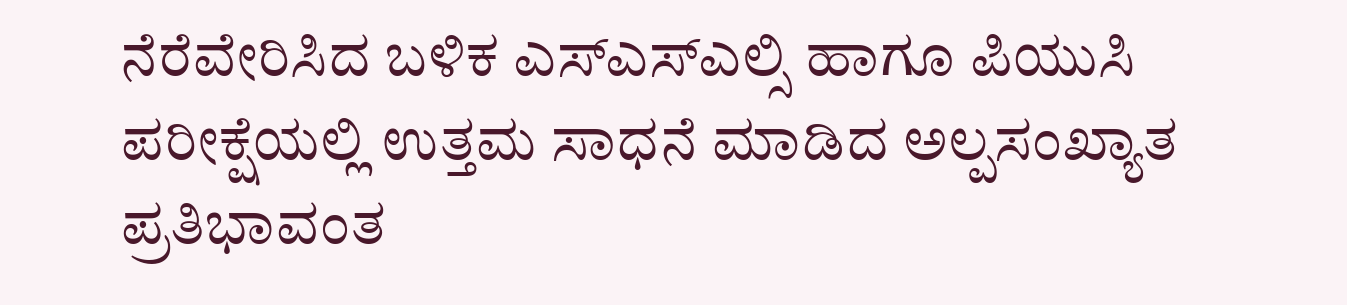ನೆರೆವೇರಿಸಿದ ಬಳಿಕ ಎಸ್ಎಸ್ಎಲ್ಸಿ ಹಾಗೂ ಪಿಯುಸಿ ಪರೀಕ್ಷೆಯಲ್ಲಿ ಉತ್ತಮ ಸಾಧನೆ ಮಾಡಿದ ಅಲ್ಪಸಂಖ್ಯಾತ ಪ್ರತಿಭಾವಂತ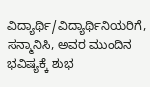ವಿದ್ಯಾರ್ಥಿ/ವಿದ್ಯಾರ್ಥಿನಿಯರಿಗೆ, ಸನ್ಮಾನಿಸಿ, ಅವರ ಮುಂದಿನ ಭವಿಷ್ಯಕ್ಕೆ ಶುಭ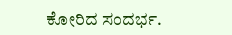ಕೋರಿದ ಸಂದರ್ಭ.